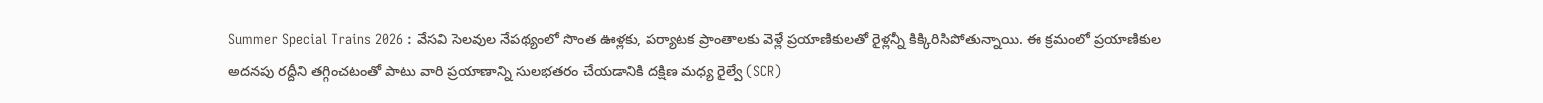Summer Special Trains 2026 : వేసవి సెలవుల నేపథ్యంలో సొంత ఊళ్లకు, పర్యాటక ప్రాంతాలకు వెళ్లే ప్రయాణికులతో రైళ్లన్నీ కిక్కిరిసిపోతున్నాయి. ఈ క్రమంలో ప్రయాణికుల అదనపు రద్దీని తగ్గించటంతో పాటు వారి ప్రయాణాన్ని సులభతరం చేయడానికి దక్షిణ మధ్య రైల్వే (SCR)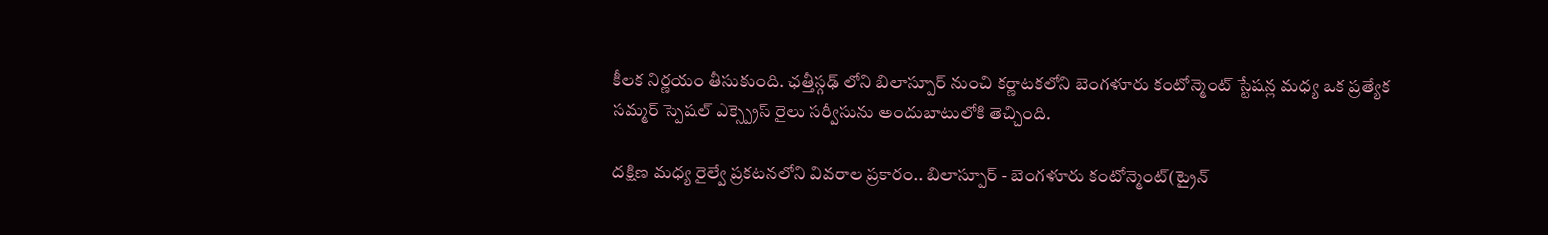కీలక నిర్ణయం తీసుకుంది. ఛత్తీస్గఢ్ లోని బిలాస్పూర్ నుంచి కర్ణాటకలోని బెంగళూరు కంటోన్మెంట్ స్టేషన్ల మధ్య ఒక ప్రత్యేక సమ్మర్ స్పెషల్ ఎక్స్ప్రెస్ రైలు సర్వీసును అందుబాటులోకి తెచ్చింది.

దక్షిణ మధ్య రైల్వే ప్రకటనలోని వివరాల ప్రకారం.. బిలాస్పూర్ - బెంగళూరు కంటోన్మెంట్(ట్రైన్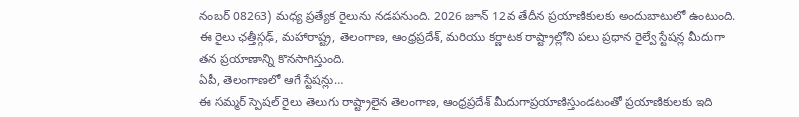నంబర్ 08263) మధ్య ప్రత్యేక రైలును నడపనుంది. 2026 జూన్ 12వ తేదీన ప్రయాణికులకు అందుబాటులో ఉంటుంది. ఈ రైలు ఛత్తీస్గఢ్, మహారాష్ట్ర, తెలంగాణ, ఆంధ్రప్రదేశ్, మరియు కర్ణాటక రాష్ట్రాల్లోని పలు ప్రధాన రైల్వే స్టేషన్ల మీదుగా తన ప్రయాణాన్ని కొనసాగిస్తుంది.
ఏపీ, తెలంగాణలో ఆగే స్టేషన్లు…
ఈ సమ్మర్ స్పెషల్ రైలు తెలుగు రాష్ట్రాలైన తెలంగాణ, ఆంధ్రప్రదేశ్ మీదుగాప్రయాణిస్తుండటంతో ప్రయాణికులకు ఇది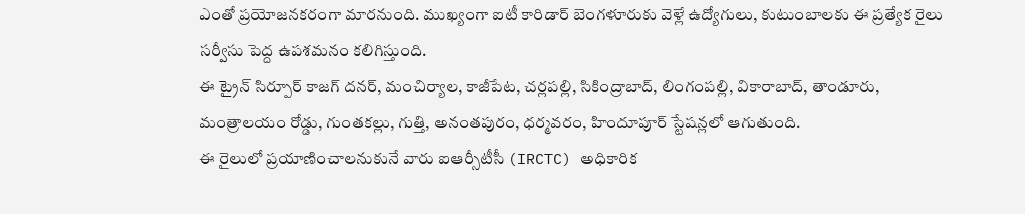ఎంతో ప్రయోజనకరంగా మారనుంది. ముఖ్యంగా ఐటీ కారిడార్ బెంగళూరుకు వెళ్లే ఉద్యోగులు, కుటుంబాలకు ఈ ప్రత్యేక రైలు సర్వీసు పెద్ద ఉపశమనం కలిగిస్తుంది.
ఈ ట్రైన్ సిర్పూర్ కాజగ్ దనర్, మంచిర్యాల, కాజీపేట, చర్లపల్లి, సికింద్రాబాద్, లింగంపల్లి, వికారాబాద్, తాండూరు, మంత్రాలయం రోడ్డు, గుంతకల్లు, గుత్తి, అనంతపురం, ధర్మవరం, హిందూపూర్ స్టేషన్లలో ఆగుతుంది.
ఈ రైలులో ప్రయాణించాలనుకునే వారు ఐఆర్సీటీసీ (IRCTC) అధికారిక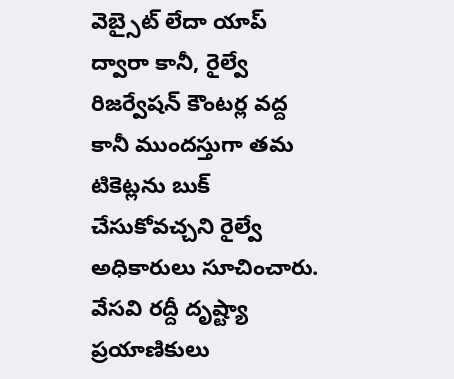వెబ్సైట్ లేదా యాప్ ద్వారా కానీ, రైల్వే రిజర్వేషన్ కౌంటర్ల వద్ద కానీ ముందస్తుగా తమ టికెట్లను బుక్ చేసుకోవచ్చని రైల్వే అధికారులు సూచించారు. వేసవి రద్దీ దృష్ట్యా ప్రయాణికులు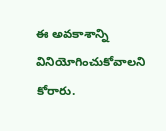ఈ అవకాశాన్ని వినియోగించుకోవాలని కోరారు.